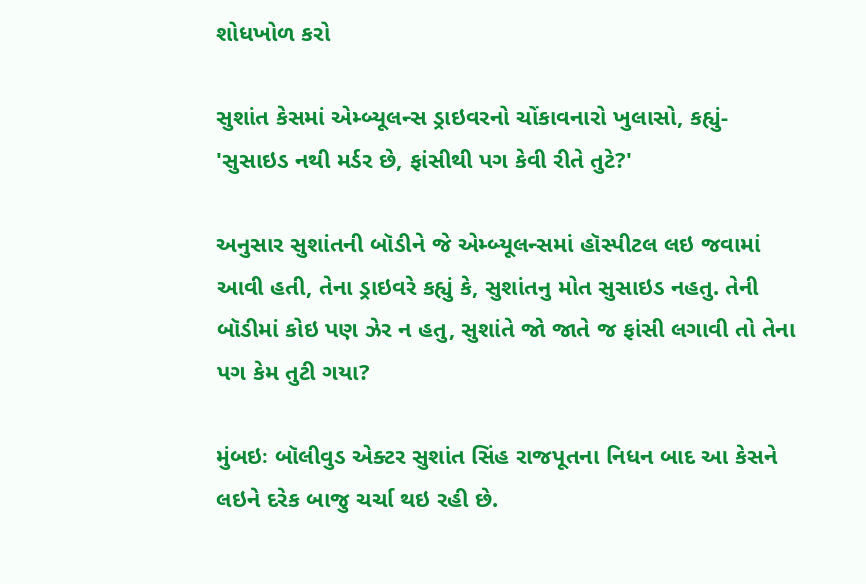શોધખોળ કરો

સુશાંત કેસમાં એમ્બ્યૂલન્સ ડ્રાઇવરનો ચોંકાવનારો ખુલાસો, કહ્યું- 'સુસાઇડ નથી મર્ડર છે, ફાંસીથી પગ કેવી રીતે તુટે?'

અનુસાર સુશાંતની બૉડીને જે એમ્બ્યૂલન્સમાં હૉસ્પીટલ લઇ જવામાં આવી હતી, તેના ડ્રાઇવરે કહ્યું કે, સુશાંતનુ મોત સુસાઇડ નહતુ. તેની બૉડીમાં કોઇ પણ ઝેર ન હતુ, સુશાંતે જો જાતે જ ફાંસી લગાવી તો તેના પગ કેમ તુટી ગયા?

મુંબઇઃ બૉલીવુડ એક્ટર સુશાંત સિંહ રાજપૂતના નિધન બાદ આ કેસને લઇને દરેક બાજુ ચર્ચા થઇ રહી છે.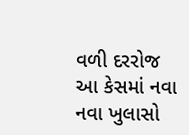વળી દરરોજ આ કેસમાં નવા નવા ખુલાસો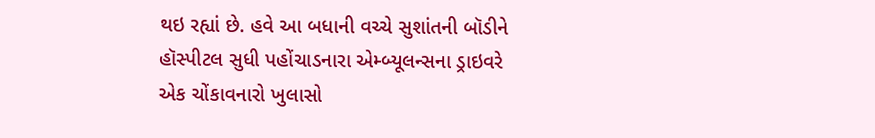થઇ રહ્યાં છે. હવે આ બધાની વચ્ચે સુશાંતની બૉડીને હૉસ્પીટલ સુધી પહોંચાડનારા એમ્બ્યૂલન્સના ડ્રાઇવરે એક ચોંકાવનારો ખુલાસો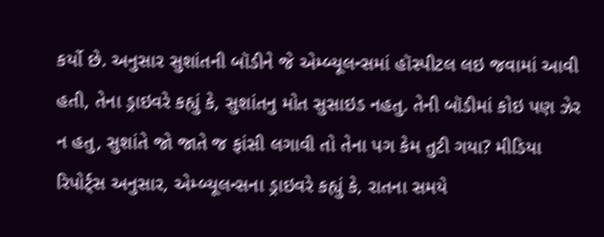કર્યો છે. અનુસાર સુશાંતની બૉડીને જે એમ્બ્યૂલન્સમાં હૉસ્પીટલ લઇ જવામાં આવી હતી, તેના ડ્રાઇવરે કહ્યું કે, સુશાંતનુ મોત સુસાઇડ નહતુ. તેની બૉડીમાં કોઇ પણ ઝેર ન હતુ, સુશાંતે જો જાતે જ ફાંસી લગાવી તો તેના પગ કેમ તુટી ગયા? મીડિયા રિપોર્ટ્સ અનુસાર, એમ્બ્યૂલન્સના ડ્રાઇવરે કહ્યું કે, રાતના સમયે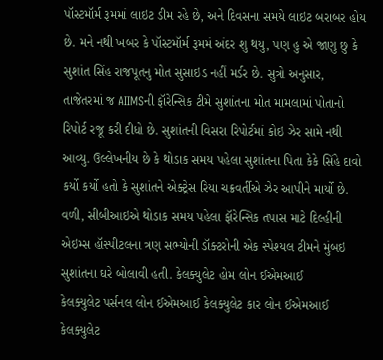પૉસ્ટમૉર્મ રૂમમાં લાઇટ ડીમ રહે છે, અને દિવસના સમયે લાઇટ બરાબર હોય છે. મને નથી ખબર કે પૉસ્ટમૉર્મ રૂમમં અંદર શુ થયુ, પણ હુ એ જાણુ છુ કે સુશાંત સિંહ રાજપૂતનુ મોત સુસાઇડ નહીં મર્ડર છે. સુત્રો અનુસાર, તાજેતરમાં જ AIIMSની ફૉરેન્સિક ટીમે સુશાંતના મોત મામલામાં પોતાનો રિપોર્ટ રજૂ કરી દીધો છે. સુશાંતની વિસરા રિપોર્ટમાં કોઇ ઝેર સામે નથી આવ્યુ. ઉલ્લેખનીય છે કે થોડાક સમય પહેલા સુશાંતના પિતા કેકે સિંહે દાવો કર્યો કર્યો હતો કે સુશાંતને એક્ટ્રેસ રિયા ચક્રવર્તીએ ઝેર આપીને માર્યો છે. વળી, સીબીઆઇએ થોડાક સમય પહેલા ફૉરેન્સિક તપાસ માટે દિલ્હીની એઇમ્સ હૉસ્પીટલના ત્રણ સભ્યોની ડૉક્ટરોની એક સ્પેશ્યલ ટીમને મુંબઇ સુશાંતના ઘરે બોલાવી હતી. કેલક્યુલેટ હોમ લોન ઈએમઆઈ
કેલક્યુલેટ પર્સનલ લોન ઈએમઆઈ કેલક્યુલેટ કાર લોન ઈએમઆઈ કેલક્યુલેટ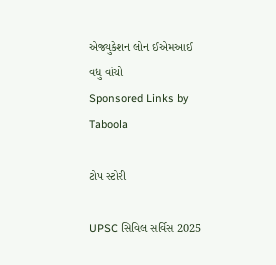એજ્યુકેશન લોન ઈએમઆઈ
વધુ વાંચો
Sponsored Links by Taboola

ટોપ સ્ટોરી

UPSC સિવિલ સર્વિસ 2025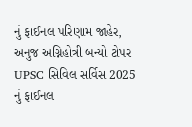નું ફાઈનલ પરિણામ જાહેર, અનુજ અગ્નિહોત્રી બન્યો ટોપર
UPSC સિવિલ સર્વિસ 2025 નું ફાઈનલ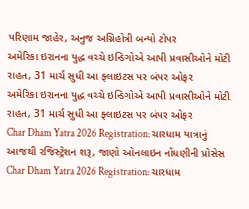પરિણામ જાહેર, અનુજ અગ્નિહોત્રી બન્યો ટોપર
અમેરિકા ઇરાનના યુદ્ધ વચ્ચે ઇન્ડિગોએ આપી પ્રવાસીઓને મોટી રાહત, 31 માર્ચ સુધી આ ફ્લાઇટસ પર બંપર ઓફર
અમેરિકા ઇરાનના યુદ્ધ વચ્ચે ઇન્ડિગોએ આપી પ્રવાસીઓને મોટી રાહત, 31 માર્ચ સુધી આ ફ્લાઇટસ પર બંપર ઓફર
Char Dham Yatra 2026 Registration: ચારધામ યાત્રાનું આજથી રજિસ્ટ્રેશન શરૂ, જાણો ઓનલાઇન નોંધણીની પ્રોસેસ
Char Dham Yatra 2026 Registration: ચારધામ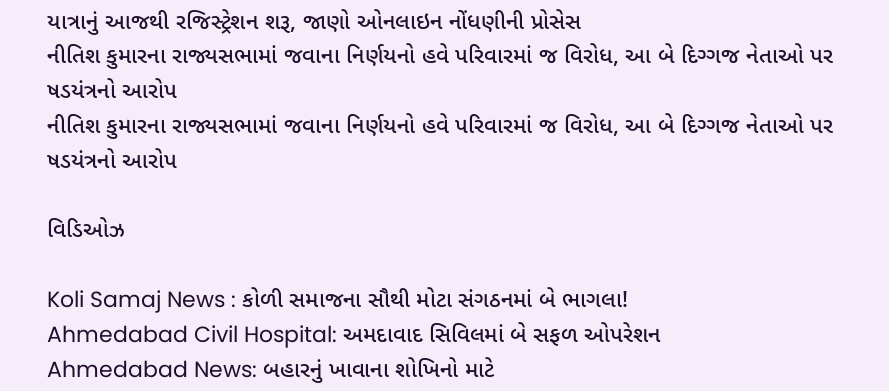યાત્રાનું આજથી રજિસ્ટ્રેશન શરૂ, જાણો ઓનલાઇન નોંધણીની પ્રોસેસ
નીતિશ કુમારના રાજ્યસભામાં જવાના નિર્ણયનો હવે પરિવારમાં જ વિરોધ, આ બે દિગ્ગજ નેતાઓ પર ષડયંત્રનો આરોપ
નીતિશ કુમારના રાજ્યસભામાં જવાના નિર્ણયનો હવે પરિવારમાં જ વિરોધ, આ બે દિગ્ગજ નેતાઓ પર ષડયંત્રનો આરોપ

વિડિઓઝ

Koli Samaj News : કોળી સમાજના સૌથી મોટા સંગઠનમાં બે ભાગલા!
Ahmedabad Civil Hospital: અમદાવાદ સિવિલમાં બે સફળ ઓપરેશન
Ahmedabad News: બહારનું ખાવાના શોખિનો માટે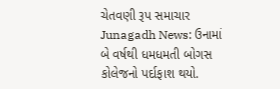ચેતવણી રૂપ સમાચાર
Junagadh News: ઉનામાં બે વર્ષથી ધમધમતી બોગસ કોલેજનો પર્દાફાશ થયો.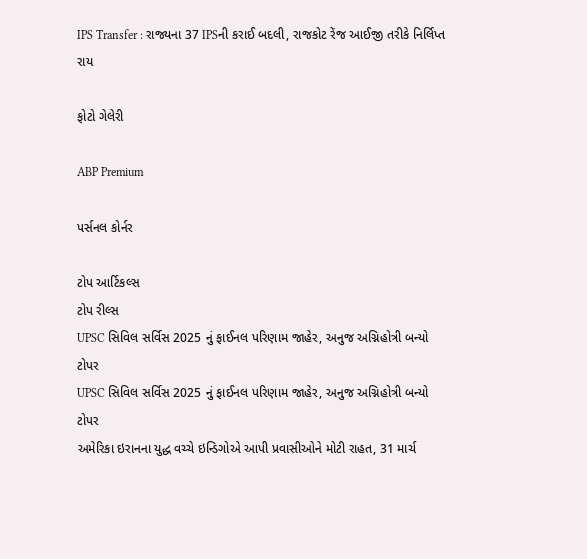IPS Transfer : રાજ્યના 37 IPSની કરાઈ બદલી, રાજકોટ રેંજ આઈજી તરીકે નિર્લિપ્ત રાય

ફોટો ગેલેરી

ABP Premium

પર્સનલ કોર્નર

ટોપ આર્ટિકલ્સ
ટોપ રીલ્સ
UPSC સિવિલ સર્વિસ 2025 નું ફાઈનલ પરિણામ જાહેર, અનુજ અગ્નિહોત્રી બન્યો ટોપર
UPSC સિવિલ સર્વિસ 2025 નું ફાઈનલ પરિણામ જાહેર, અનુજ અગ્નિહોત્રી બન્યો ટોપર
અમેરિકા ઇરાનના યુદ્ધ વચ્ચે ઇન્ડિગોએ આપી પ્રવાસીઓને મોટી રાહત, 31 માર્ચ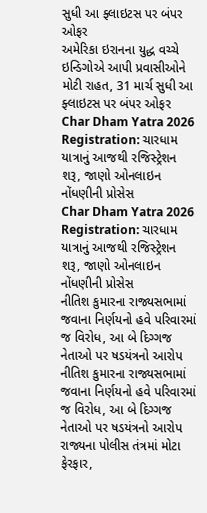સુધી આ ફ્લાઇટસ પર બંપર ઓફર
અમેરિકા ઇરાનના યુદ્ધ વચ્ચે ઇન્ડિગોએ આપી પ્રવાસીઓને મોટી રાહત, 31 માર્ચ સુધી આ ફ્લાઇટસ પર બંપર ઓફર
Char Dham Yatra 2026 Registration: ચારધામ યાત્રાનું આજથી રજિસ્ટ્રેશન શરૂ, જાણો ઓનલાઇન નોંધણીની પ્રોસેસ
Char Dham Yatra 2026 Registration: ચારધામ યાત્રાનું આજથી રજિસ્ટ્રેશન શરૂ, જાણો ઓનલાઇન નોંધણીની પ્રોસેસ
નીતિશ કુમારના રાજ્યસભામાં જવાના નિર્ણયનો હવે પરિવારમાં જ વિરોધ, આ બે દિગ્ગજ નેતાઓ પર ષડયંત્રનો આરોપ
નીતિશ કુમારના રાજ્યસભામાં જવાના નિર્ણયનો હવે પરિવારમાં જ વિરોધ, આ બે દિગ્ગજ નેતાઓ પર ષડયંત્રનો આરોપ
રાજ્યના પોલીસ તંત્રમાં મોટા ફેરફાર,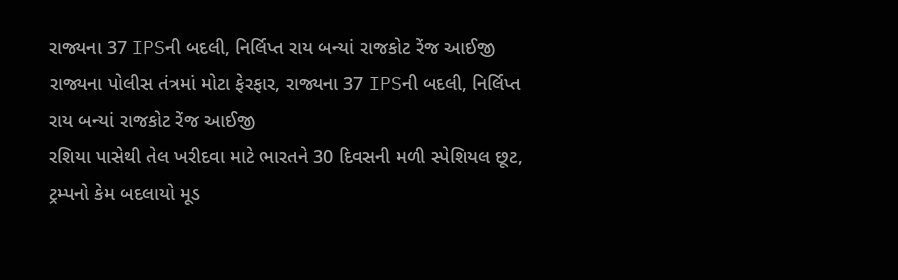રાજ્યના 37 IPSની બદલી, નિર્લિપ્ત રાય બન્યાં રાજકોટ રેંજ આઈજી
રાજ્યના પોલીસ તંત્રમાં મોટા ફેરફાર, રાજ્યના 37 IPSની બદલી, નિર્લિપ્ત રાય બન્યાં રાજકોટ રેંજ આઈજી
રશિયા પાસેથી તેલ ખરીદવા માટે ભારતને 30 દિવસની મળી સ્પેશિયલ છૂટ, ટ્રમ્પનો કેમ બદલાયો મૂડ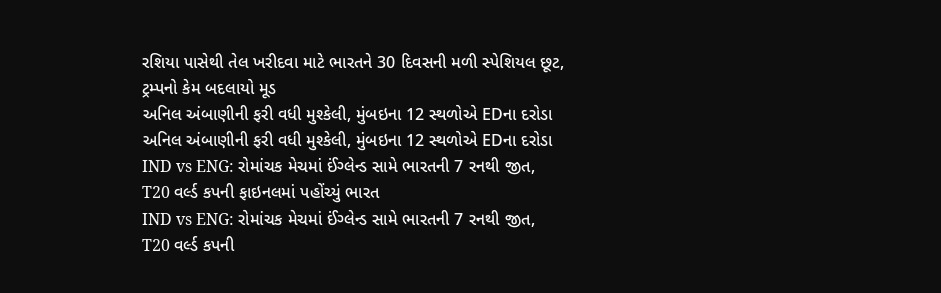રશિયા પાસેથી તેલ ખરીદવા માટે ભારતને 30 દિવસની મળી સ્પેશિયલ છૂટ, ટ્રમ્પનો કેમ બદલાયો મૂડ
અનિલ અંબાણીની ફરી વધી મુશ્કેલી, મુંબઇના 12 સ્થળોએ EDના દરોડા
અનિલ અંબાણીની ફરી વધી મુશ્કેલી, મુંબઇના 12 સ્થળોએ EDના દરોડા
IND vs ENG: રોમાંચક મેચમાં ઈંગ્લેન્ડ સામે ભારતની 7 રનથી જીત, T20 વર્લ્ડ કપની ફાઇનલમાં પહોંચ્યું ભારત
IND vs ENG: રોમાંચક મેચમાં ઈંગ્લેન્ડ સામે ભારતની 7 રનથી જીત, T20 વર્લ્ડ કપની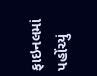ફાઇનલમાં પહોંચ્યું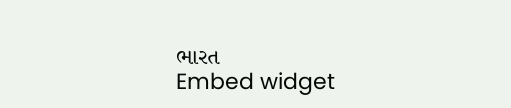ભારત
Embed widget